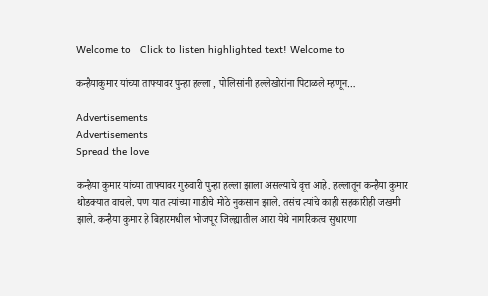Welcome to   Click to listen highlighted text! Welcome to

कन्हैयाकुमार यांच्या ताफ्यावर पुन्हा हल्ला , पोलिसांनी हल्लेखोरांना पिटाळले म्हणून…

Advertisements
Advertisements
Spread the love

कन्हैया कुमार यांच्या ताफ्यावर गुरुवारी पुन्हा हल्ला झाला असल्याचे वृत्त आहे. हल्लातून कन्हैया कुमार थोडक्यात वाचले. पण यात त्यांच्या गाडीचे मोठे नुकसान झाले. तसंच त्यांचे काही सहकारीही जखमी झाले. कन्हैया कुमार हे बिहारमधील भोजपूर जिल्ह्यातील आरा येथे नागरिकत्व सुधारणा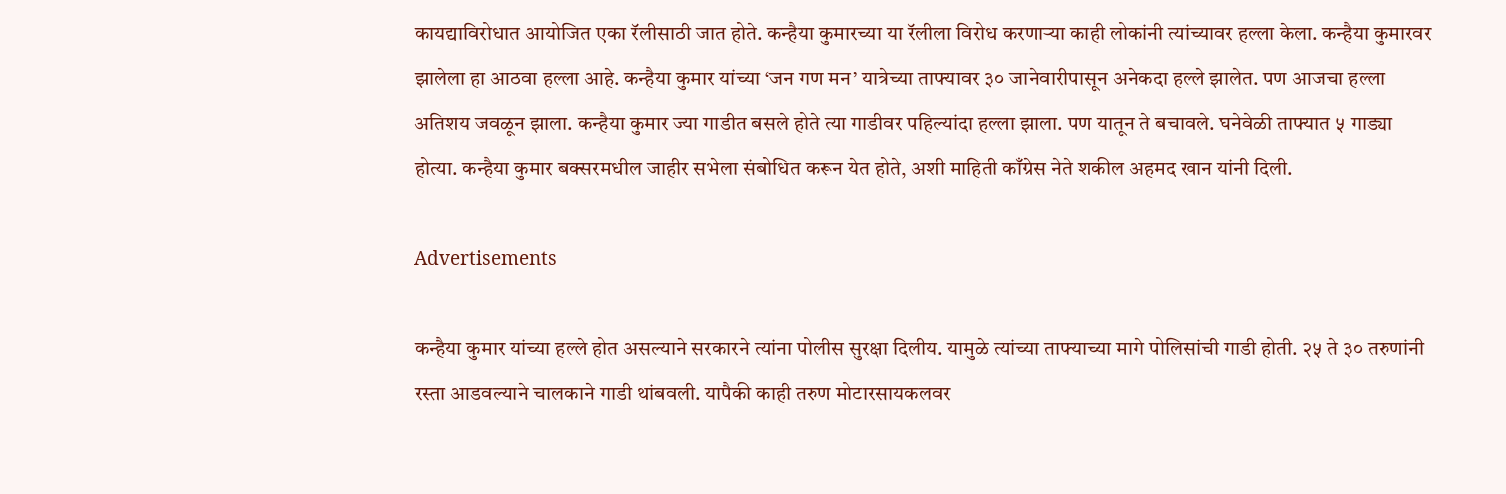कायद्याविरोधात आयोजित एका रॅलीसाठी जात होते. कन्हैया कुमारच्या या रॅलीला विरोध करणाऱ्या काही लोकांनी त्यांच्यावर हल्ला केला. कन्हैया कुमारवर झालेला हा आठवा हल्ला आहे. कन्हैया कुमार यांच्या ‘जन गण मन’ यात्रेच्या ताफ्यावर ३० जानेवारीपासून अनेकदा हल्ले झालेत. पण आजचा हल्ला अतिशय जवळून झाला. कन्हैया कुमार ज्या गाडीत बसले होते त्या गाडीवर पहिल्यांदा हल्ला झाला. पण यातून ते बचावले. घनेवेळी ताफ्यात ५ गाड्या होत्या. कन्हैया कुमार बक्सरमधील जाहीर सभेला संबोधित करून येत होते, अशी माहिती काँग्रेस नेते शकील अहमद खान यांनी दिली.

Advertisements

कन्हैया कुमार यांच्या हल्ले होत असल्याने सरकारने त्यांना पोलीस सुरक्षा दिलीय. यामुळे त्यांच्या ताफ्याच्या मागे पोलिसांची गाडी होती. २५ ते ३० तरुणांनी रस्ता आडवल्याने चालकाने गाडी थांबवली. यापैकी काही तरुण मोटारसायकलवर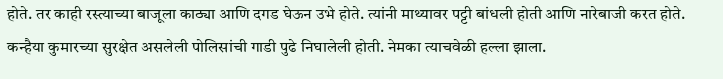होते. तर काही रस्त्याच्या बाजूला काठ्या आणि दगड घेऊन उभे होते. त्यांनी माथ्यावर पट्टी बांधली होती आणि नारेबाजी करत होते. कन्हैया कुमारच्या सुरक्षेत असलेली पोलिसांची गाडी पुढे निघालेली होती. नेमका त्याचवेळी हल्ला झाला.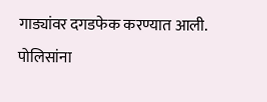गाड्यांवर दगडफेक करण्यात आली. पोलिसांना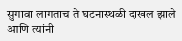सुगावा लागताच ते घटनास्थळी दाखल झाले आणि त्यांनी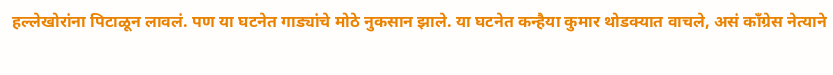हल्लेखोरांना पिटाळून लावलं. पण या घटनेत गाड्यांचे मोठे नुकसान झाले. या घटनेत कन्हैया कुमार थोडक्यात वाचले, असं काँग्रेस नेत्याने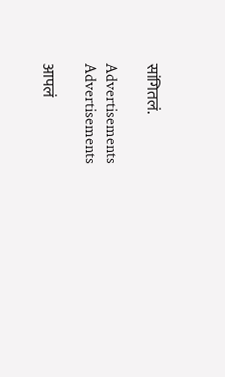सांगितलं.

Advertisements
Advertisements

आपलं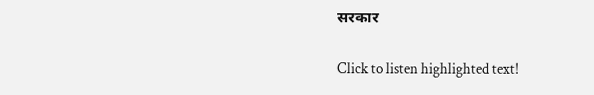सरकार

Click to listen highlighted text!